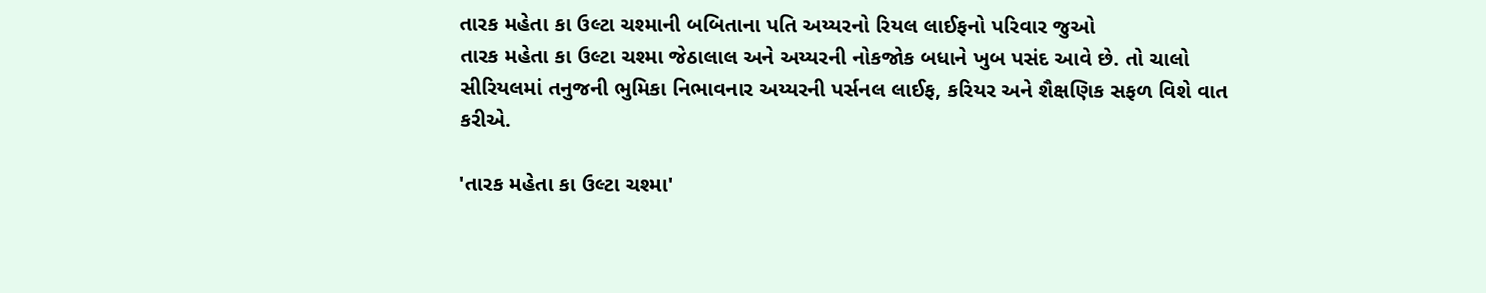તારક મહેતા કા ઉલ્ટા ચશ્માની બબિતાના પતિ અય્યરનો રિયલ લાઈફનો પરિવાર જુઓ
તારક મહેતા કા ઉલ્ટા ચશ્મા જેઠાલાલ અને અય્યરની નોકજોક બધાને ખુબ પસંદ આવે છે. તો ચાલો સીરિયલમાં તનુજની ભુમિકા નિભાવનાર અય્યરની પર્સનલ લાઈફ, કરિયર અને શૈક્ષણિક સફળ વિશે વાત કરીએ.

'તારક મહેતા કા ઉલ્ટા ચશ્મા'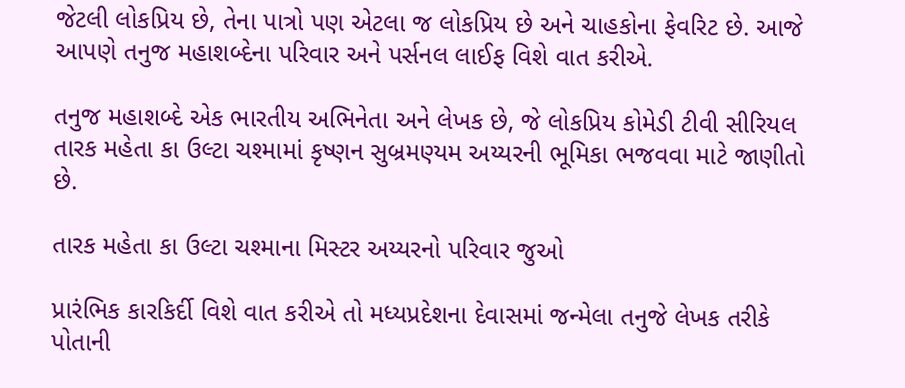જેટલી લોકપ્રિય છે, તેના પાત્રો પણ એટલા જ લોકપ્રિય છે અને ચાહકોના ફેવરિટ છે. આજે આપણે તનુજ મહાશબ્દેના પરિવાર અને પર્સનલ લાઈફ વિશે વાત કરીએ.

તનુજ મહાશબ્દે એક ભારતીય અભિનેતા અને લેખક છે, જે લોકપ્રિય કોમેડી ટીવી સીરિયલ તારક મહેતા કા ઉલ્ટા ચશ્મામાં કૃષ્ણન સુબ્રમણ્યમ અય્યરની ભૂમિકા ભજવવા માટે જાણીતો છે.

તારક મહેતા કા ઉલ્ટા ચશ્માના મિસ્ટર અય્યરનો પરિવાર જુઓ

પ્રારંભિક કારકિર્દી વિશે વાત કરીએ તો મધ્યપ્રદેશના દેવાસમાં જન્મેલા તનુજે લેખક તરીકે પોતાની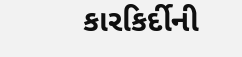કારકિર્દીની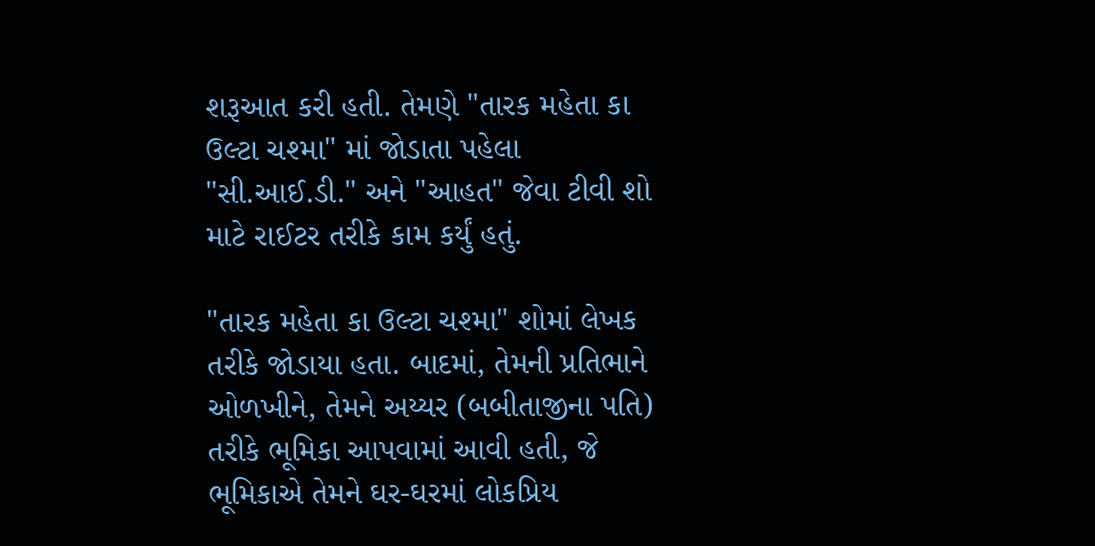શરૂઆત કરી હતી. તેમણે "તારક મહેતા કા ઉલ્ટા ચશ્મા" માં જોડાતા પહેલા "સી.આઈ.ડી." અને "આહત" જેવા ટીવી શો માટે રાઈટર તરીકે કામ કર્યું હતું.

"તારક મહેતા કા ઉલ્ટા ચશ્મા" શોમાં લેખક તરીકે જોડાયા હતા. બાદમાં, તેમની પ્રતિભાને ઓળખીને, તેમને અય્યર (બબીતાજીના પતિ) તરીકે ભૂમિકા આપવામાં આવી હતી, જે ભૂમિકાએ તેમને ઘર-ઘરમાં લોકપ્રિય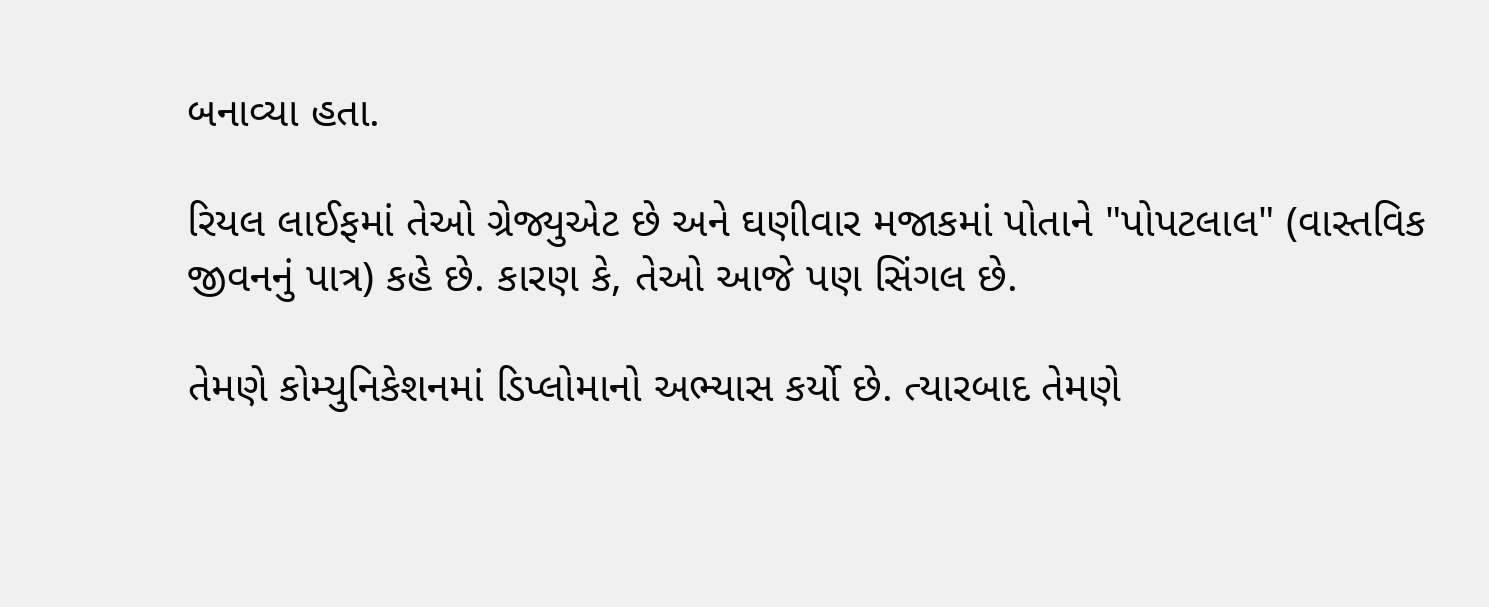બનાવ્યા હતા.

રિયલ લાઈફમાં તેઓ ગ્રેજ્યુએટ છે અને ઘણીવાર મજાકમાં પોતાને "પોપટલાલ" (વાસ્તવિક જીવનનું પાત્ર) કહે છે. કારણ કે, તેઓ આજે પણ સિંગલ છે.

તેમણે કોમ્યુનિકેશનમાં ડિપ્લોમાનો અભ્યાસ કર્યો છે. ત્યારબાદ તેમણે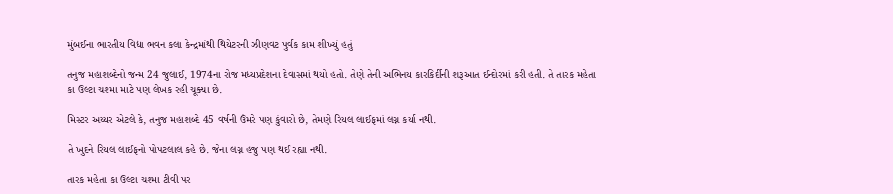મુંબઈના ભારતીય વિદ્યા ભવન કલા કેન્દ્રમાંથી થિયેટરની ઝીણવટ પુર્વક કામ શીખ્યું હતું

તનુજ મહાશબ્દેનો જન્મ 24 જુલાઈ, 1974ના રોજ મધ્યપ્રદેશના દેવાસમાં થયો હતો. તેણે તેની અભિનય કારકિર્દીની શરૂઆત ઈન્દોરમાં કરી હતી. તે તારક મહેતા કા ઉલ્ટા ચશ્મા માટે પણ લેખક રહી ચૂક્યા છે.

મિસ્ટર અય્યર એટલે કે, તનુજ મહાશબ્દે 45 વર્ષની ઉંમરે પણ કુંવારો છે, તેમણે રિયલ લાઈફમાં લગ્ન કર્યા નથી.

તે ખુદને રિયલ લાઈફનો પોપટલાલ કહે છે. જેના લગ્ન હજુ પણ થઈ રહ્યા નથી.

તારક મહેતા કા ઉલ્ટા ચશ્મા ટીવી પર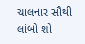ચાલનાર સૌથી લાંબો શો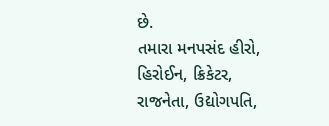છે.
તમારા મનપસંદ હીરો, હિરોઈન, ક્રિકેટર, રાજનેતા, ઉદ્યોગપતિ,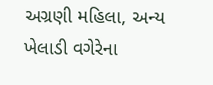અગ્રણી મહિલા, અન્ય ખેલાડી વગેરેના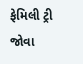ફેમિલી ટ્રી જોવા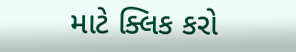માટે ક્લિક કરો